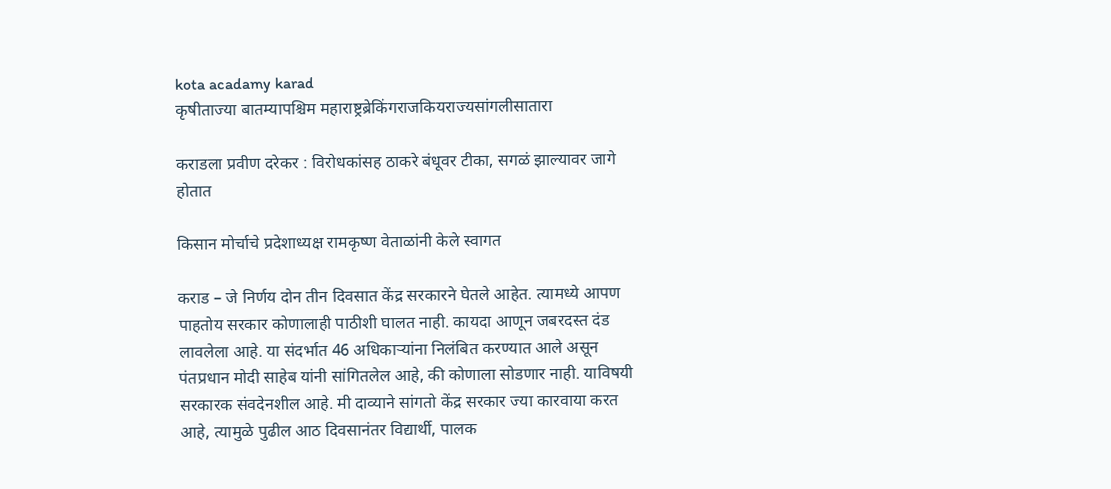kota acadamy karad
कृषीताज्या बातम्यापश्चिम महाराष्ट्रब्रेकिंगराजकियराज्यसांगलीसातारा

कराडला प्रवीण दरेकर : विरोधकांसह ठाकरे बंधूवर टीका, सगळं झाल्यावर जागे होतात

किसान मोर्चाचे प्रदेशाध्यक्ष रामकृष्ण वेताळांनी केले स्वागत

कराड – जे निर्णय दोन तीन दिवसात केंद्र सरकारने घेतले आहेत. त्यामध्ये आपण पाहतोय सरकार कोणालाही पाठीशी घालत नाही. कायदा आणून जबरदस्त दंड लावलेला आहे. या संदर्भात 46 अधिकाऱ्यांना निलंबित करण्यात आले असून पंतप्रधान मोदी साहेब यांनी सांगितलेल आहे, की कोणाला सोडणार नाही. याविषयी सरकारक संवदेनशील आहे. मी दाव्याने सांगतो केंद्र सरकार ज्या कारवाया करत आहे, त्यामुळे पुढील आठ दिवसानंतर विद्यार्थी, पालक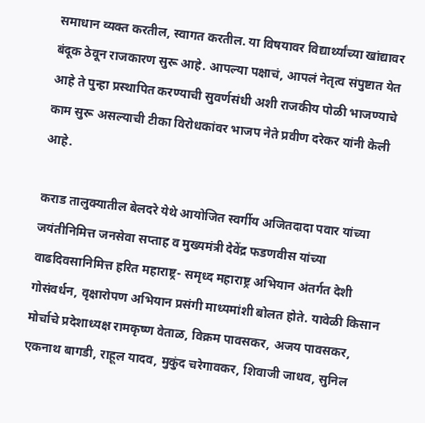समाधान व्यक्त करतील, स्वागत करतील. या विषयावर विद्यार्थ्यांच्या खांद्यावर बंदूक ठेवून राजकारण सुरू आहे. आपल्या पक्षाचं, आपलं नेतृत्व संपुष्टात येत आहे ते पुन्हा प्रस्थापित करण्याची सुवर्णसंधी अशी राजकीय पोळी भाजण्याचे काम सुरू असल्याची टीका विरोधकांवर भाजप नेते प्रवीण दरेकर यांनी केली आहे.

कराड तालुक्यातील बेलदरे येथे आयोजित स्वर्गीय अजितदादा पवार यांच्या जयंतीनिमित्त जनसेवा सप्ताह व मुख्यमंत्री देवेंद्र फडणवीस यांच्या वाढदिवसानिमित्त हरित महाराष्ट्र- समृध्द महाराष्ट्र अभियान अंतर्गत देशी गोसंवर्धन, वृक्षारोपण अभियान प्रसंगी माध्यमांशी बोलत होते. यावेळी किसान मोर्चाचे प्रदेशाध्यक्ष रामकृष्ण वेताळ, विक्रम पावसकर, अजय पावसकर, एकनाथ बागडी, राहूल यादव, मुकुंद चरेगावकर, शिवाजी जाधव, सुनिल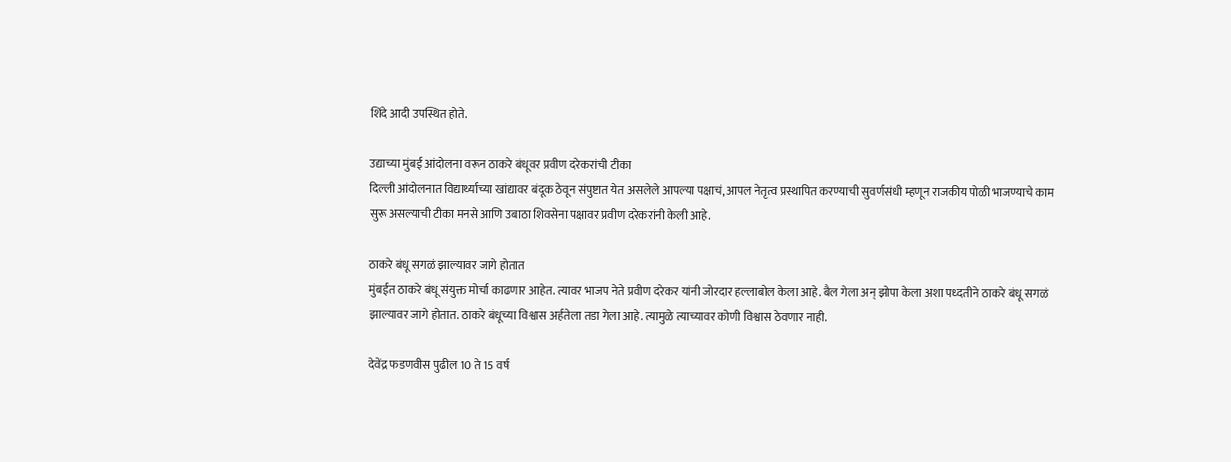शिंदे आदी उपस्थित होते.

उद्याच्या मुंबई आंदोलना वरून ठाकरे बंधूवर प्रवीण दरेकरांची टीका
दिल्ली आंदोलनात विद्यार्थ्याच्या खांद्यावर बंदूक ठेवून संपुष्टात येत असलेले आपल्या पक्षाचं, आपल नेतृत्व प्रस्थापित करण्याची सुवर्णसंधी म्हणून राजकीय पोळी भाजण्याचे काम सुरू असल्याची टीका मनसे आणि उबाठा शिवसेना पक्षावर प्रवीण दरेकरांनी केली आहे.

ठाकरे बंधू सगळं झाल्यावर जागे होतात
मुंबईत ठाकरे बंधू संयुक्त मोर्चा काढणार आहेत. त्यावर भाजप नेते प्रवीण दरेकर यांनी जोरदार हल्लाबोल केला आहे. बैल गेला अन् झोपा केला अशा पध्दतीने ठाकरे बंधू सगळं झाल्यावर जागे होतात. ठाकरे बंधूच्या विश्वास अर्हतेला तडा गेला आहे. त्यामुळे त्याच्यावर कोणी विश्वास ठेवणार नाही.

देवेंद्र फडणवीस पुढील 10 ते 15 वर्ष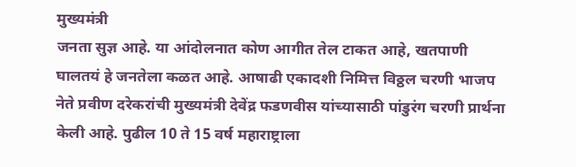मुख्यमंत्री
जनता सुज्ञ आहे. या आंदोलनात कोण आगीत तेल टाकत आहे, खतपाणी घालतयं हे जनतेला कळत आहे. आषाढी एकादशी निमित्त विठ्ठल चरणी भाजप नेते प्रवीण दरेकरांची मुख्यमंत्री देवेंद्र फडणवीस यांच्यासाठी पांडुरंग चरणी प्रार्थना केली आहे. पुढील 10 ते 15 वर्ष महाराष्ट्राला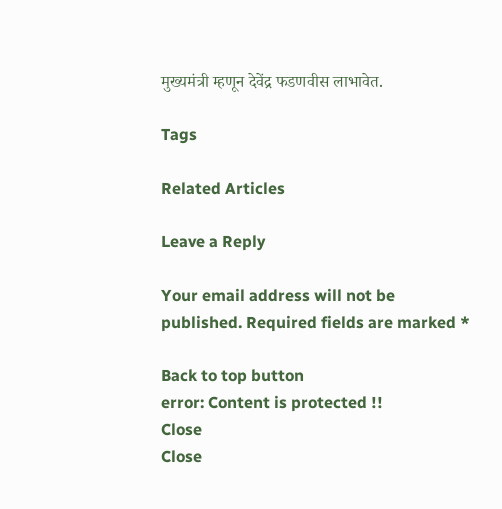मुख्यमंत्री म्हणून देवेंद्र फडणवीस लाभावेत.

Tags

Related Articles

Leave a Reply

Your email address will not be published. Required fields are marked *

Back to top button
error: Content is protected !!
Close
Close